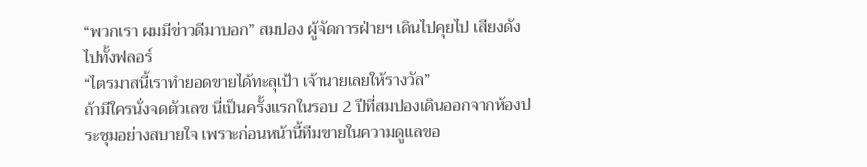“พวกเรา ผมมีข่าวดีมาบอก” สมปอง ผู้จัดการฝ่ายฯ เดินไปคุยไป เสียงดังไปทั้งฟลอร์
“ไตรมาสนี้เราทำยอดขายได้ทะลุเป้า เจ้านายเลยให้รางวัล”
ถ้ามีใครนั่งจดตัวเลข นี่เป็นครั้งแรกในรอบ 2 ปีที่สมปองเดินออกจากห้องประชุมอย่างสบายใจ เพราะก่อนหน้านี้ทีมขายในความดูแลขอ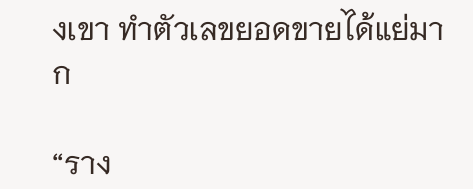งเขา ทำตัวเลขยอดขายได้แย่มาก

“ราง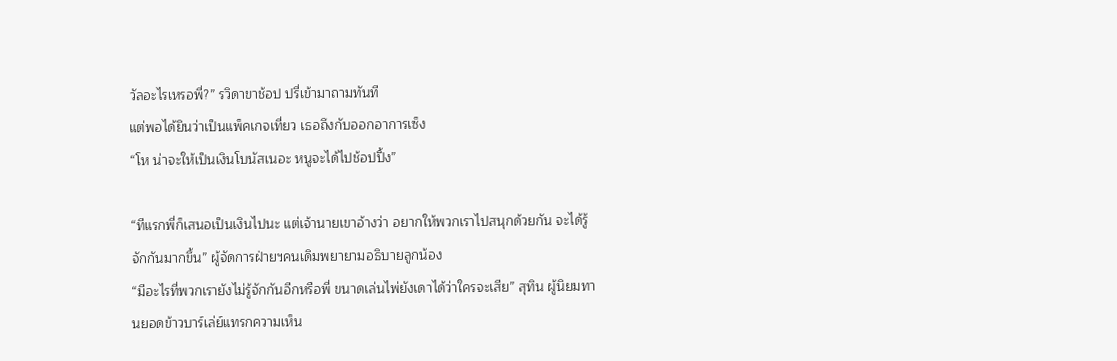วัลอะไรเหรอพี่?” รวิดาขาช้อป ปรี่เข้ามาถามทันที
แต่พอได้ยินว่าเป็นแพ็คเกจเที่ยว เธอถึงกับออกอาการเซ็ง
“โห น่าจะให้เป็นเงินโบนัสเนอะ หนูจะได้ไปช้อปปิ้ง”

“ทีแรกพี่ก็เสนอเป็นเงินไปนะ แต่เจ้านายเขาอ้างว่า อยากให้พวกเราไปสนุกด้วยกัน จะได้รู้จักกันมากขึ้น” ผู้จัดการฝ่ายฯคนเดิมพยายามอธิบายลูกน้อง
“มีอะไรที่พวกเรายังไม่รู้จักกันอีกหรือพี่ ขนาดเล่นไพ่ยังเดาได้ว่าใครจะเสีย” สุทิน ผู้นิยมทานยอดข้าวบาร์เล่ย์แทรกความเห็น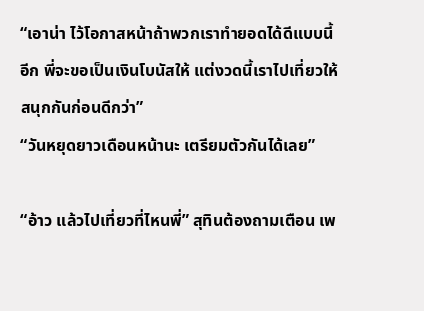“เอาน่า ไว้โอกาสหน้าถ้าพวกเราทำยอดได้ดีแบบนี้อีก พี่จะขอเป็นเงินโบนัสให้ แต่งวดนี้เราไปเที่ยวให้สนุกกันก่อนดีกว่า”
“วันหยุดยาวเดือนหน้านะ เตรียมตัวกันได้เลย”

“อ้าว แล้วไปเที่ยวที่ไหนพี่” สุทินต้องถามเตือน เพ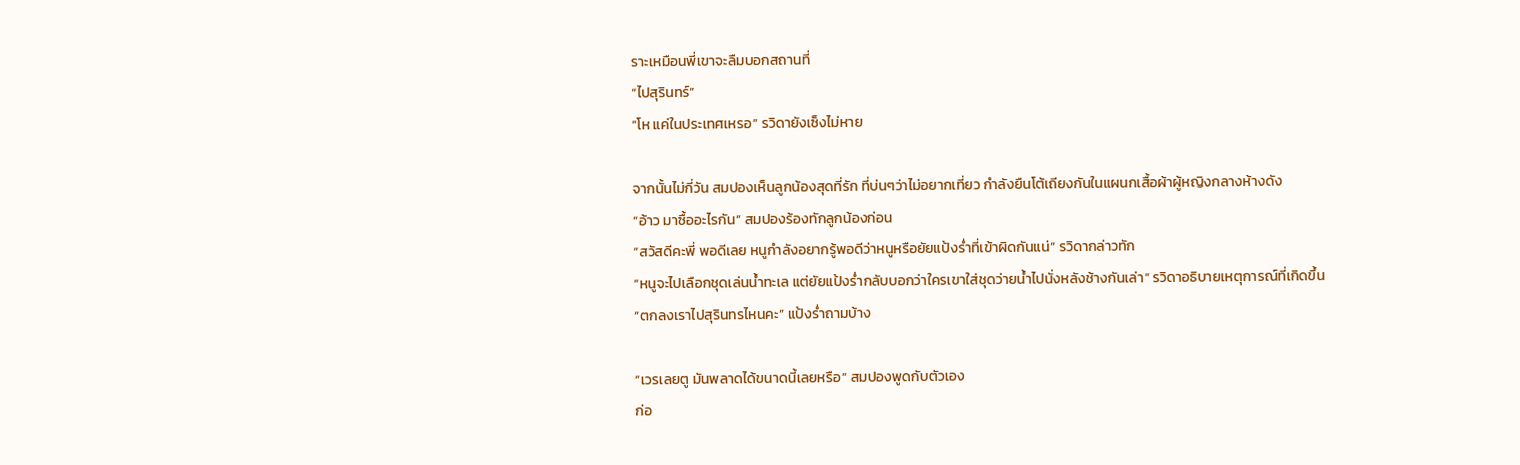ราะเหมือนพี่เขาจะลืมบอกสถานที่
“ไปสุรินทร์”
“โห แค่ในประเทศเหรอ” รวิดายังเซ็งไม่หาย

จากนั้นไม่กี่วัน สมปองเห็นลูกน้องสุดที่รัก ที่บ่นๆว่าไม่อยากเที่ยว กำลังยืนโต้เถียงกันในแผนกเสื้อผ้าผู้หญิงกลางห้างดัง
“อ้าว มาซื้ออะไรกัน” สมปองร้องทักลูกน้องก่อน
“สวัสดีคะพี่ พอดีเลย หนูกำลังอยากรู้พอดีว่าหนูหรือยัยแป้งร่ำที่เข้าผิดกันแน่” รวิดากล่าวทัก
“หนูจะไปเลือกชุดเล่นน้ำทะเล แต่ยัยแป้งร่ำกลับบอกว่าใครเขาใส่ชุดว่ายน้ำไปนั่งหลังช้างกันเล่า” รวิดาอธิบายเหตุการณ์ที่เกิดขึ้น
“ตกลงเราไปสุรินทรไหนคะ” แป้งร่ำถามบ้าง

“เวรเลยตู มันพลาดได้ขนาดนี้เลยหรือ” สมปองพูดกับตัวเอง
ก่อ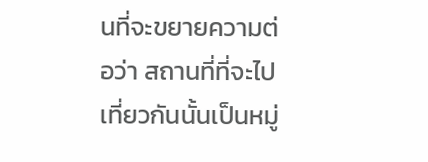นที่จะขยายความต่อว่า สถานที่ที่จะไปเที่ยวกันนั้นเป็นหมู่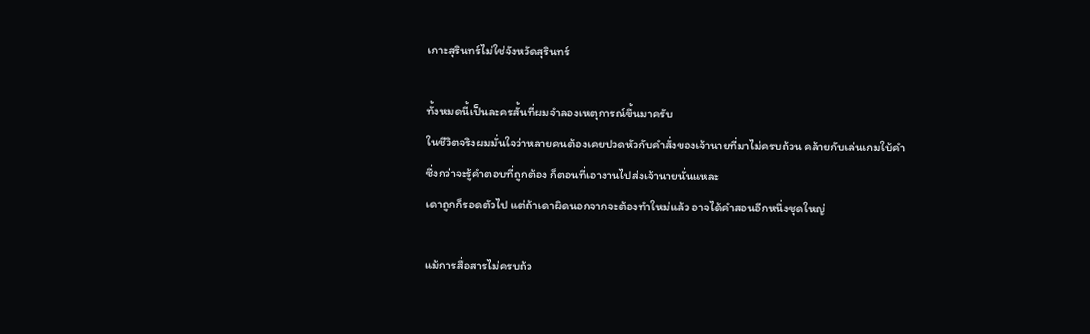เกาะสุรินทร์ไม่ใช่จังหวัดสุรินทร์

ทั้งหมดนี้เป็นละครสั้นที่ผมจำลองเหตุการณ์ขึ้นมาครับ
ในชีวิตจริงผมมั่นใจว่าหลายคนต้องเคยปวดหัวกับคำสั่งของเจ้านายที่มาไม่ครบถ้วน คล้ายกับเล่นเกมใบ้คำ
ซึ่งกว่าจะรู้คำตอบที่ถูกต้อง ก็ตอนที่เอางานไปส่งเจ้านายนั่นแหละ
เดาถูกก็รอดตัวไป แต่ถ้าเดาผิดนอกจากจะต้องทำใหม่แล้ว อาจได้คำสอนอีกหนึ่งชุดใหญ่

แม้การสื่อสารไม่ครบถ้ว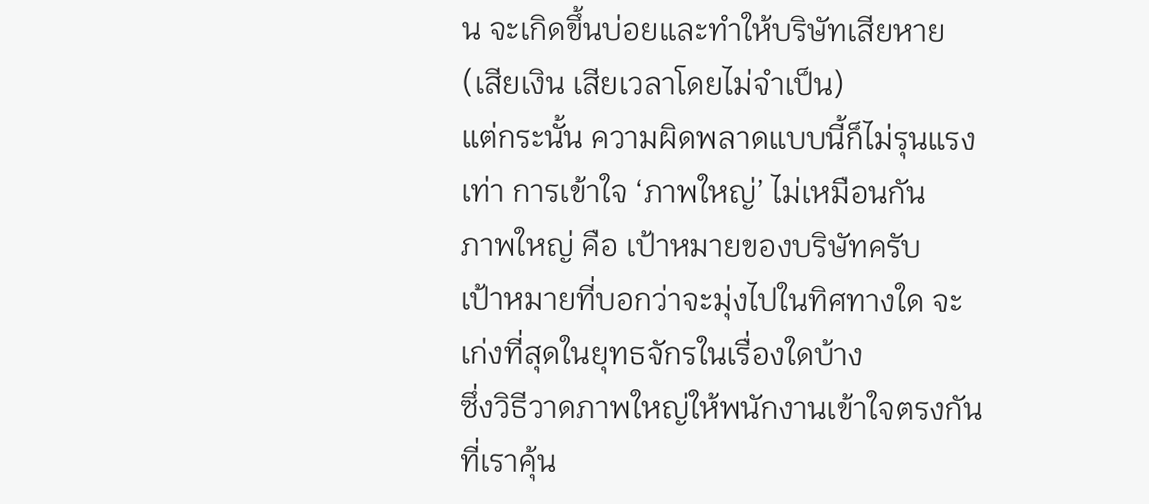น จะเกิดขึ้นบ่อยและทำให้บริษัทเสียหาย (เสียเงิน เสียเวลาโดยไม่จำเป็น)
แต่กระนั้น ความผิดพลาดแบบนี้ก็ไม่รุนแรงเท่า การเข้าใจ ‘ภาพใหญ่’ ไม่เหมือนกัน
ภาพใหญ่ คือ เป้าหมายของบริษัทครับ
เป้าหมายที่บอกว่าจะมุ่งไปในทิศทางใด จะเก่งที่สุดในยุทธจักรในเรื่องใดบ้าง
ซึ่งวิธีวาดภาพใหญ่ให้พนักงานเข้าใจตรงกัน ที่เราคุ้น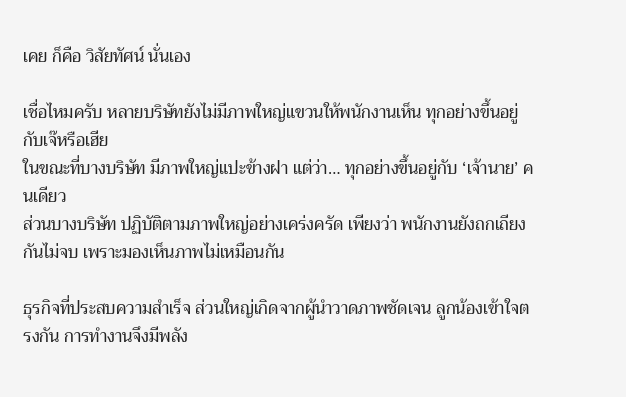เคย ก็คือ วิสัยทัศน์ นั่นเอง

เชื่อไหมครับ หลายบริษัทยังไม่มีภาพใหญ่แขวนให้พนักงานเห็น ทุกอย่างขึ้นอยู่กับเจ๊หรือเฮีย
ในขณะที่บางบริษัท มีภาพใหญ่แปะข้างฝา แต่ว่า… ทุกอย่างขึ้นอยู่กับ ‘เจ้านาย’ คนเดียว
ส่วนบางบริษัท ปฏิบัติตามภาพใหญ่อย่างเคร่งครัด เพียงว่า พนักงานยังถกเถียงกันไม่จบ เพราะมองเห็นภาพไม่เหมือนกัน

ธุรกิจที่ประสบความสำเร็จ ส่วนใหญ่เกิดจากผู้นำวาดภาพชัดเจน ลูกน้องเข้าใจตรงกัน การทำงานจึงมีพลัง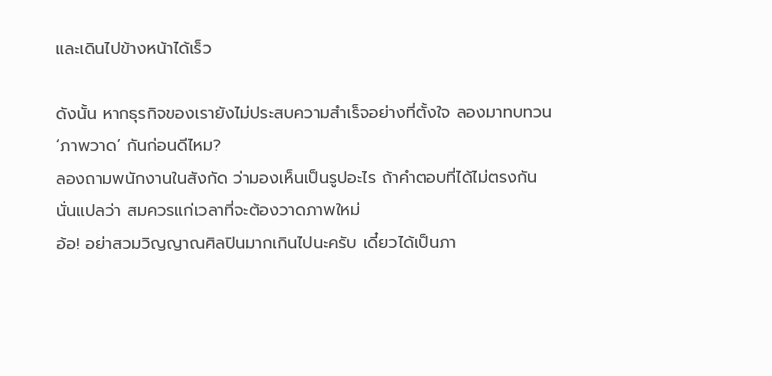และเดินไปข้างหน้าได้เร็ว

ดังนั้น หากธุรกิจของเรายังไม่ประสบความสำเร็จอย่างที่ตั้งใจ ลองมาทบทวน ‘ภาพวาด’ กันก่อนดีไหม?
ลองถามพนักงานในสังกัด ว่ามองเห็นเป็นรูปอะไร ถ้าคำตอบที่ได้ไม่ตรงกัน
นั่นแปลว่า สมควรแก่เวลาที่จะต้องวาดภาพใหม่
อ้อ! อย่าสวมวิญญาณศิลปินมากเกินไปนะครับ เดี๋ยวได้เป็นภา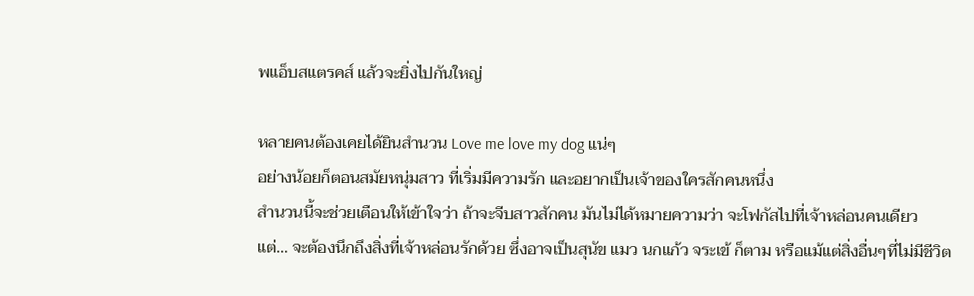พแอ็บสแตรคส์ แล้วจะยิ่งไปกันใหญ่

หลายคนต้องเคยได้ยินสำนวน Love me love my dog แน่ๆ
อย่างน้อยก็ตอนสมัยหนุ่มสาว ที่เริ่มมีความรัก และอยากเป็นเจ้าของใครสักคนหนึ่ง
สำนวนนี้จะช่วยเตือนให้เข้าใจว่า ถ้าจะจีบสาวสักคน มันไม่ได้หมายความว่า จะโฟกัสไปที่เจ้าหล่อนคนเดียว
แต่… จะต้องนึกถึงสิ่งที่เจ้าหล่อนรักด้วย ซึ่งอาจเป็นสุนัข แมว นกแก้ว จระเข้ ก็ตาม หรือแม้แต่สิ่งอื่นๆที่ไม่มีชีวิต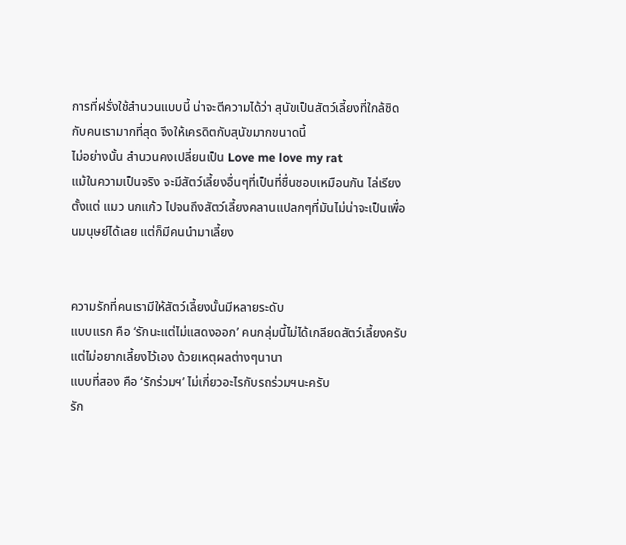การที่ฝรั่งใช้สำนวนแบบนี้ น่าจะตีความได้ว่า สุนัขเป็นสัตว์เลี้ยงที่ใกล้ชิดกับคนเรามากที่สุด จึงให้เครดิตกับสุนัขมากขนาดนี้
ไม่อย่างนั้น สำนวนคงเปลี่ยนเป็น Love me love my rat
แม้ในความเป็นจริง จะมีสัตว์เลี้ยงอื่นๆที่เป็นที่ชื่นชอบเหมือนกัน ไล่เรียงตั้งแต่ แมว นกแก้ว ไปจนถึงสัตว์เลี้ยงคลานแปลกๆที่มันไม่น่าจะเป็นเพื่อนมนุษย์ได้เลย แต่ก็มีคนนำมาเลี้ยง


ความรักที่คนเรามีให้สัตว์เลี้ยงนั้นมีหลายระดับ
แบบแรก คือ ‘รักนะแต่ไม่แสดงออก’ คนกลุ่มนี้ไม่ได้เกลียดสัตว์เลี้ยงครับ แต่ไม่อยากเลี้ยงไว้เอง ด้วยเหตุผลต่างๆนานา
แบบที่สอง คือ ‘รักร่วมฯ’ ไม่เกี่ยวอะไรกับรถร่วมฯนะครับ
รัก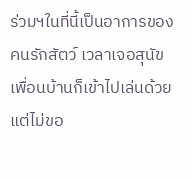ร่วมฯในที่นี้เป็นอาการของคนรักสัตว์ เวลาเจอสุนัขเพื่อนบ้านก็เข้าไปเล่นด้วย แต่ไม่ขอ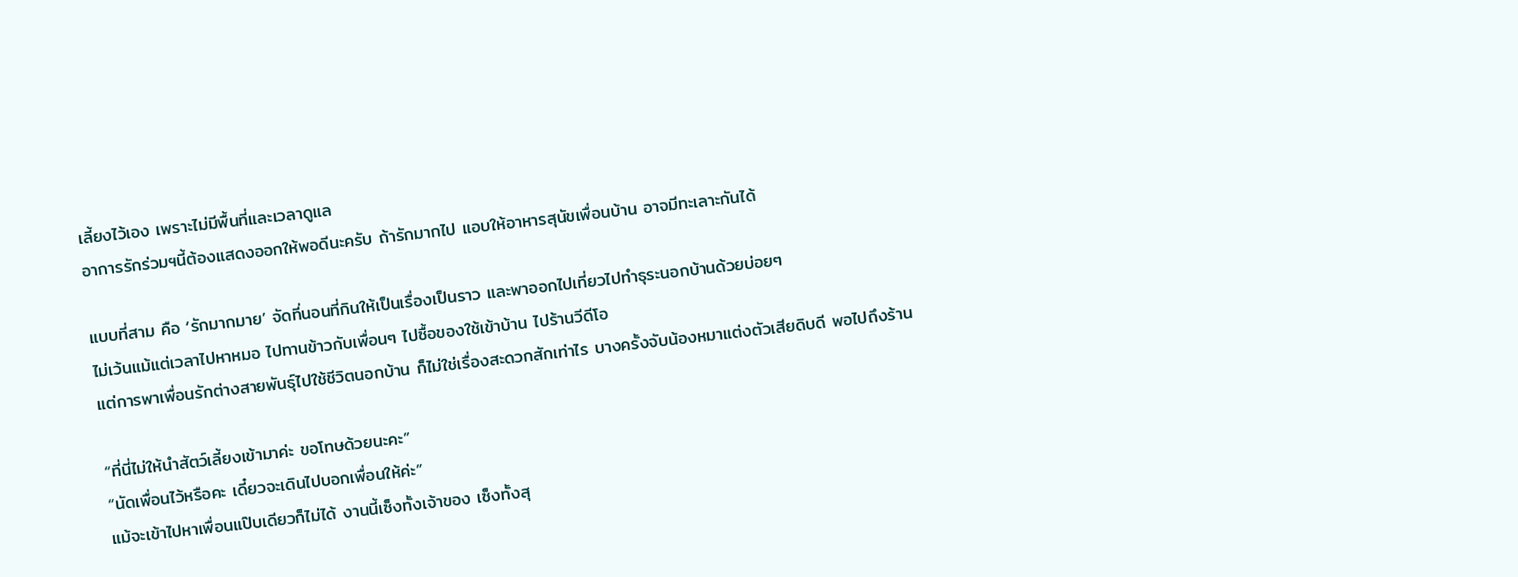เลี้ยงไว้เอง เพราะไม่มีพื้นที่และเวลาดูแล
อาการรักร่วมฯนี้ต้องแสดงออกให้พอดีนะครับ ถ้ารักมากไป แอบให้อาหารสุนัขเพื่อนบ้าน อาจมีทะเลาะกันได้

แบบที่สาม คือ ‘รักมากมาย’ จัดที่นอนที่กินให้เป็นเรื่องเป็นราว และพาออกไปเที่ยวไปทำธุระนอกบ้านด้วยบ่อยๆ
ไม่เว้นแม้แต่เวลาไปหาหมอ ไปทานข้าวกับเพื่อนๆ ไปซื้อของใช้เข้าบ้าน ไปร้านวีดีโอ
แต่การพาเพื่อนรักต่างสายพันธุ์ไปใช้ชีวิตนอกบ้าน ก็ไม่ใช่เรื่องสะดวกสักเท่าไร บางครั้งจับน้องหมาแต่งตัวเสียดิบดี พอไปถึงร้าน

“ที่นี่ไม่ให้นำสัตว์เลี้ยงเข้ามาค่ะ ขอโทษด้วยนะคะ”
“นัดเพื่อนไว้หรือคะ เดี๋ยวจะเดินไปบอกเพื่อนให้ค่ะ”
แม้จะเข้าไปหาเพื่อนแป๊บเดียวก็ไม่ได้ งานนี้เซ็งทั้งเจ้าของ เซ็งทั้งสุ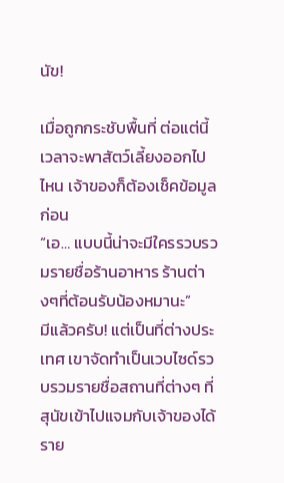นัข!

เมื่อถูกกระชับพื้นที่ ต่อแต่นี้เวลาจะพาสัตว์เลี้ยงออกไปไหน เจ้าของก็ต้องเช็คข้อมูลก่อน
“เอ… แบบนี้น่าจะมีใครรวบรวมรายชื่อร้านอาหาร ร้านต่างๆที่ต้อนรับน้องหมานะ”
มีแล้วครับ! แต่เป็นที่ต่างประเทศ เขาจัดทำเป็นเวบไซด์รวบรวมรายชื่อสถานที่ต่างๆ ที่สุนัขเข้าไปแจมกับเจ้าของได้
ราย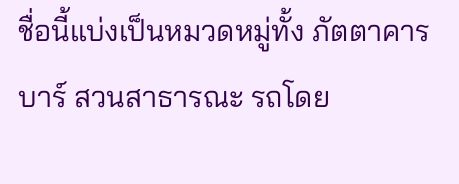ชื่อนี้แบ่งเป็นหมวดหมู่ทั้ง ภัตตาคาร บาร์ สวนสาธารณะ รถโดย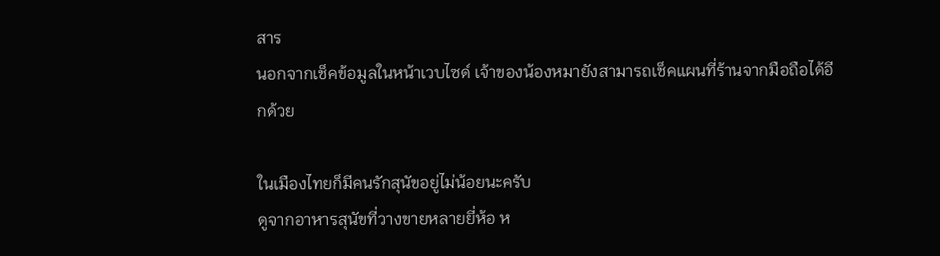สาร
นอกจากเช็คข้อมูลในหน้าเวบไซด์ เจ้าของน้องหมายังสามารถเช็คแผนที่ร้านจากมือถือได้อีกด้วย

ในเมืองไทยก็มีคนรักสุนัขอยู่ไม่น้อยนะครับ
ดูจากอาหารสุนัขที่วางขายหลายยี่ห้อ ห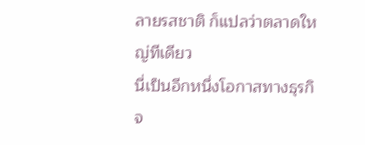ลายรสชาติ ก็แปลว่าตลาดใหญ่ทีเดียว
นี่เป็นอีกหนึ่งโอกาสทางธุรกิจ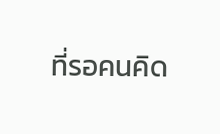ที่รอคนคิด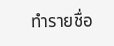ทำรายชื่อ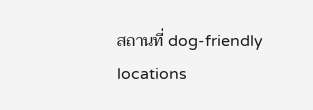สถานที่ dog-friendly locations